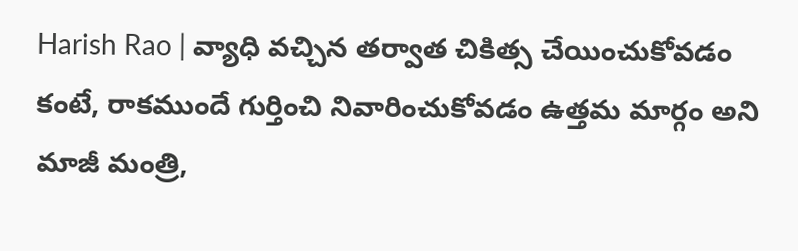Harish Rao | వ్యాధి వచ్చిన తర్వాత చికిత్స చేయించుకోవడం కంటే, రాకముందే గుర్తించి నివారించుకోవడం ఉత్తమ మార్గం అని మాజీ మంత్రి,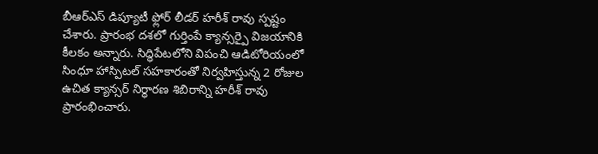బీఆర్ఎస్ డిప్యూటీ ఫ్లోర్ లీడర్ హరీశ్ రావు స్పష్టం చేశారు. ప్రారంభ దశలో గుర్తింపే క్యాన్సర్పై విజయానికి కీలకం అన్నారు. సిద్ధిపేటలోని విపంచి ఆడిటోరియంలో సింధూ హాస్పిటల్ సహకారంతో నిర్వహిస్తున్న 2 రోజుల ఉచిత క్యాన్సర్ నిర్ధారణ శిబిరాన్ని హరీశ్ రావు ప్రారంభించారు.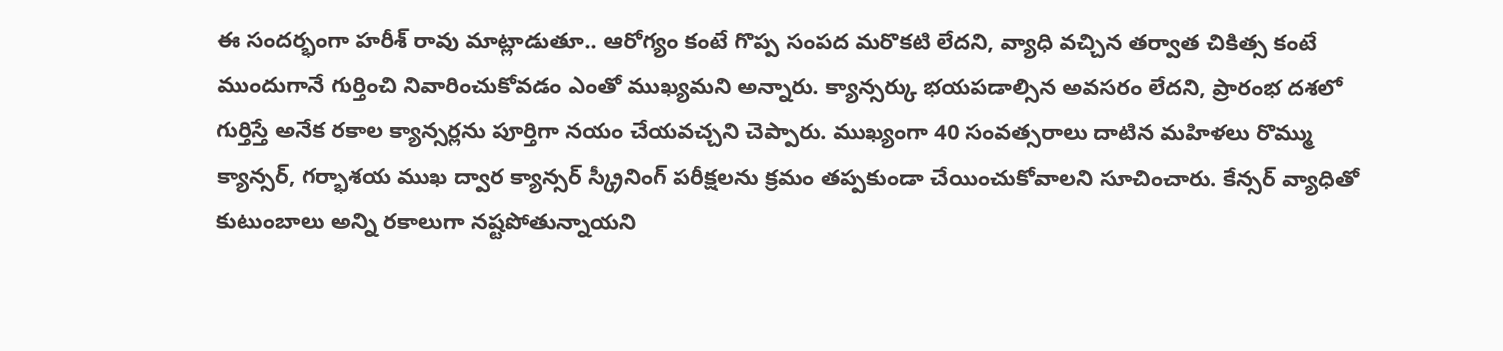ఈ సందర్భంగా హరీశ్ రావు మాట్లాడుతూ.. ఆరోగ్యం కంటే గొప్ప సంపద మరొకటి లేదని, వ్యాధి వచ్చిన తర్వాత చికిత్స కంటే ముందుగానే గుర్తించి నివారించుకోవడం ఎంతో ముఖ్యమని అన్నారు. క్యాన్సర్కు భయపడాల్సిన అవసరం లేదని, ప్రారంభ దశలో గుర్తిస్తే అనేక రకాల క్యాన్సర్లను పూర్తిగా నయం చేయవచ్చని చెప్పారు. ముఖ్యంగా 40 సంవత్సరాలు దాటిన మహిళలు రొమ్ము క్యాన్సర్, గర్భాశయ ముఖ ద్వార క్యాన్సర్ స్క్రీనింగ్ పరీక్షలను క్రమం తప్పకుండా చేయించుకోవాలని సూచించారు. కేన్సర్ వ్యాధితో కుటుంబాలు అన్ని రకాలుగా నష్టపోతున్నాయని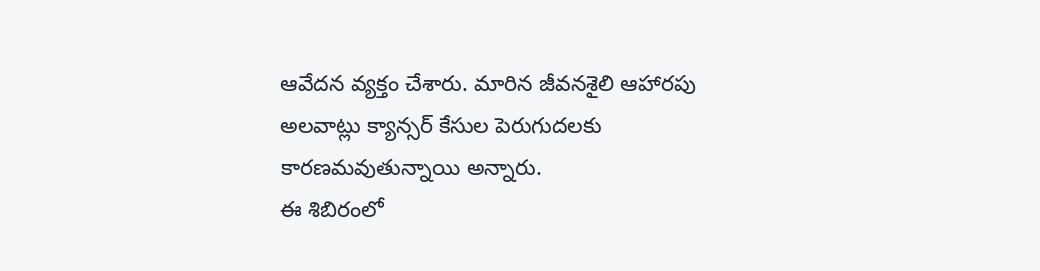ఆవేదన వ్యక్తం చేశారు. మారిన జీవనశైలి ఆహారపు అలవాట్లు క్యాన్సర్ కేసుల పెరుగుదలకు కారణమవుతున్నాయి అన్నారు.
ఈ శిబిరంలో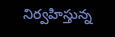నిర్వహిస్తున్న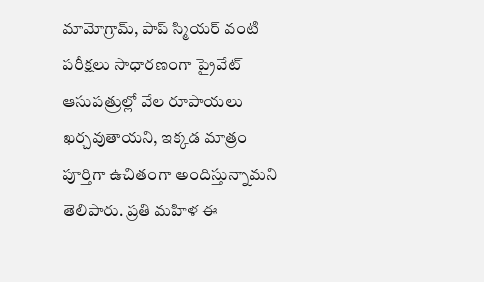మామోగ్రామ్, పాప్ స్మియర్ వంటి పరీక్షలు సాధారణంగా ప్రైవేట్ ఆసుపత్రుల్లో వేల రూపాయలు ఖర్చవుతాయని, ఇక్కడ మాత్రం పూర్తిగా ఉచితంగా అందిస్తున్నామని తెలిపారు. ప్రతి మహిళ ఈ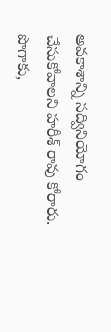అవకాశాన్ని సద్వినియోగం చేసుకోవాలని హరీశ్ రావు కోరారు. పొగాకు,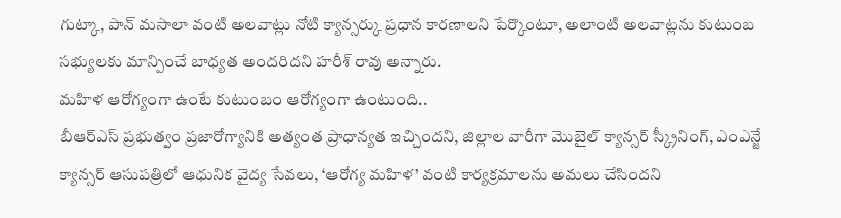గుట్కా, పాన్ మసాలా వంటి అలవాట్లు నోటి క్యాన్సర్కు ప్రధాన కారణాలని పేర్కొంటూ, అలాంటి అలవాట్లను కుటుంబ సభ్యులకు మాన్పించే బాధ్యత అందరిదని హరీశ్ రావు అన్నారు.
మహిళ ఆరోగ్యంగా ఉంటే కుటుంబం ఆరోగ్యంగా ఉంటుంది..
బీఆర్ఎస్ ప్రభుత్వం ప్రజారోగ్యానికి అత్యంత ప్రాధాన్యత ఇచ్చిందని, జిల్లాల వారీగా మొబైల్ క్యాన్సర్ స్క్రీనింగ్, ఎంఎన్జే క్యాన్సర్ ఆసుపత్రిలో ఆధునిక వైద్య సేవలు, ‘ఆరోగ్య మహిళ’ వంటి కార్యక్రమాలను అమలు చేసిందని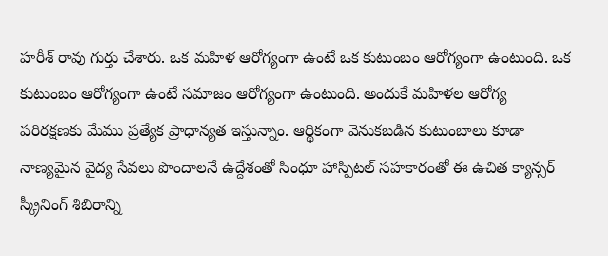హరీశ్ రావు గుర్తు చేశారు. ఒక మహిళ ఆరోగ్యంగా ఉంటే ఒక కుటుంబం ఆరోగ్యంగా ఉంటుంది. ఒక కుటుంబం ఆరోగ్యంగా ఉంటే సమాజం ఆరోగ్యంగా ఉంటుంది. అందుకే మహిళల ఆరోగ్య పరిరక్షణకు మేము ప్రత్యేక ప్రాధాన్యత ఇస్తున్నాం. ఆర్థికంగా వెనుకబడిన కుటుంబాలు కూడా నాణ్యమైన వైద్య సేవలు పొందాలనే ఉద్దేశంతో సింధూ హాస్పిటల్ సహకారంతో ఈ ఉచిత క్యాన్సర్ స్క్రీనింగ్ శిబిరాన్ని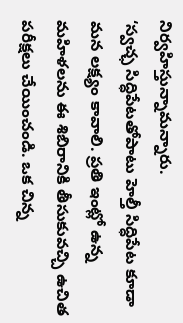నిర్వహిస్తున్నామన్నారు.
‘స్వచ్ఛ సిద్ధిపేటతోపాటు హెల్తీ సిద్ధిపేట కూడా మన లక్ష్యం కావాలి. ప్రతి ఇంట్లో ఉన్న మహిళలను ఈ శిబిరానికి తీసుకువచ్చి ఉచిత పరీక్షలు చేయించండి. ఒక చిన్న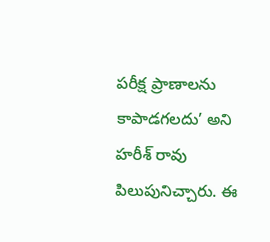పరీక్ష ప్రాణాలను కాపాడగలదు’ అని హరీశ్ రావు పిలుపునిచ్చారు. ఈ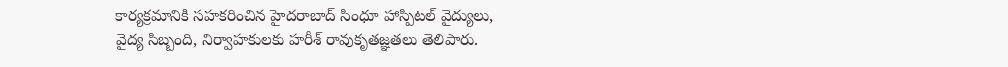కార్యక్రమానికి సహకరించిన హైదరాబాద్ సింధూ హాస్పిటల్ వైద్యులు, వైద్య సిబ్బంది, నిర్వాహకులకు హరీశ్ రావుకృతజ్ఞతలు తెలిపారు.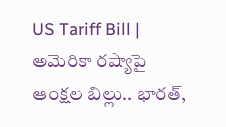US Tariff Bill | అమెరికా రష్యాపై ఆంక్షల బిల్లు.. భారత్,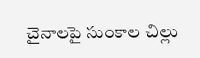చైనాలపై సుంకాల చిల్లు